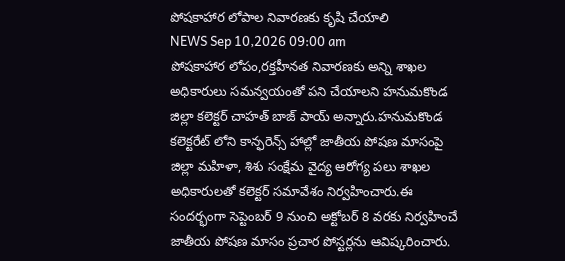పోషకాహార లోపాల నివారణకు కృషి చేయాలి
NEWS Sep 10,2026 09:00 am
పోషకాహార లోపం,రక్తహీనత నివారణకు అన్ని శాఖల అధికారులు సమన్వయంతో పని చేయాలని హనుమకొండ జిల్లా కలెక్టర్ చాహత్ బాజ్ పాయ్ అన్నారు.హనుమకొండ కలెక్టరేట్ లోని కాన్ఫరెన్స్ హాల్లో జాతీయ పోషణ మాసంపై జిల్లా మహిళా, శిశు సంక్షేమ వైద్య ఆరోగ్య పలు శాఖల అధికారులతో కలెక్టర్ సమావేశం నిర్వహించారు.ఈ సందర్భంగా సెప్టెంబర్ 9 నుంచి అక్టోబర్ 8 వరకు నిర్వహించే జాతీయ పోషణ మాసం ప్రచార పోస్టర్లను ఆవిష్కరించారు.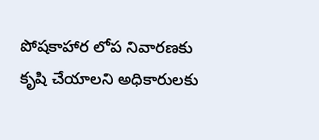పోషకాహార లోప నివారణకు కృషి చేయాలని అధికారులకు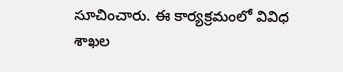సూచించారు. ఈ కార్యక్రమంలో వివిధ శాఖల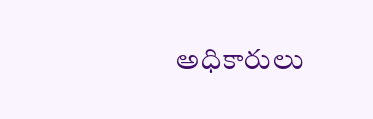అధికారులు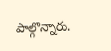పాల్గొన్నారు.